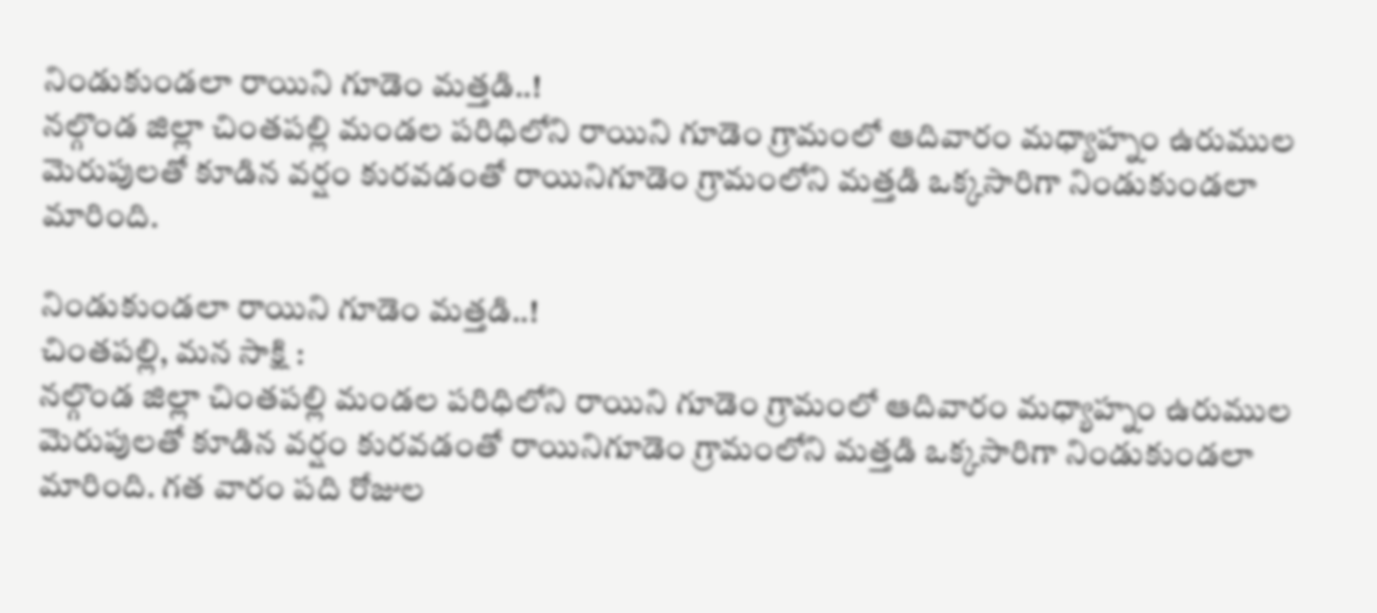నిండుకుండలా రాయిని గూడెం మత్తడి..!
నల్గొండ జిల్లా చింతపల్లి మండల పరిధిలోని రాయిని గూడెం గ్రామంలో ఆదివారం మధ్యాహ్నం ఉరుముల మెరుపులతో కూడిన వర్షం కురవడంతో రాయినిగూడెం గ్రామంలోని మత్తడి ఒక్కసారిగా నిండుకుండలా మారింది.

నిండుకుండలా రాయిని గూడెం మత్తడి..!
చింతపల్లి, మన సాక్షి :
నల్గొండ జిల్లా చింతపల్లి మండల పరిధిలోని రాయిని గూడెం గ్రామంలో ఆదివారం మధ్యాహ్నం ఉరుముల మెరుపులతో కూడిన వర్షం కురవడంతో రాయినిగూడెం గ్రామంలోని మత్తడి ఒక్కసారిగా నిండుకుండలా మారింది. గత వారం పది రోజుల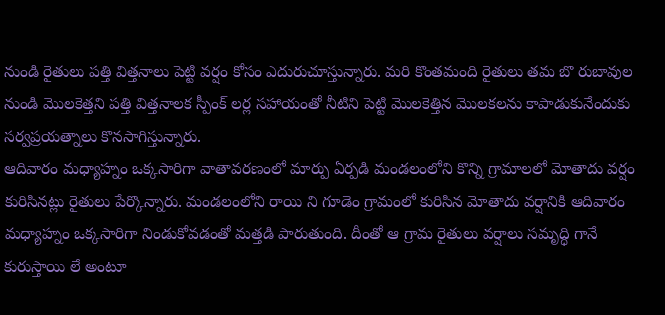నుండి రైతులు పత్తి విత్తనాలు పెట్టి వర్షం కోసం ఎదురుచూస్తున్నారు. మరి కొంతమంది రైతులు తమ బొ రుబావుల నుండి మొలకెత్తని పత్తి విత్తనాలక స్పీంక్ లర్ల సహాయంతో నీటిని పెట్టి మొలకెత్తిన మొలకలను కాపాడుకునేందుకు సర్వప్రయత్నాలు కొనసాగిస్తున్నారు.
ఆదివారం మధ్యాహ్నం ఒక్కసారిగా వాతావరణంలో మార్పు ఏర్పడి మండలంలోని కొన్ని గ్రామాలలో మోతాదు వర్షం కురిసినట్లు రైతులు పేర్కొన్నారు. మండలంలోని రాయి ని గూడెం గ్రామంలో కురిసిన మోతాదు వర్షానికి ఆదివారం మధ్యాహ్నం ఒక్కసారిగా నిండుకోవడంతో మత్తడి పారుతుంది. దీంతో ఆ గ్రామ రైతులు వర్షాలు సమృద్ధి గానే కురుస్తాయి లే అంటూ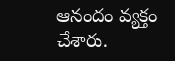ఆనందం వ్యక్తం చేశారు.